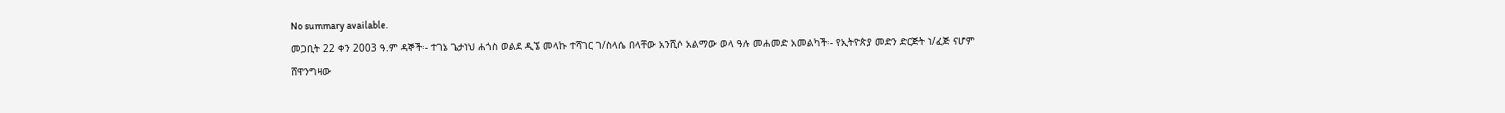No summary available.
መጋቢት 22 ቀን 2003 ዓ.ም ዳኞች፡- ተገኔ ጌታነህ ሐጎስ ወልደ ዲኜ መላኩ ተሻገር ገ/ስላሴ በላቸው አንሺሶ አልማው ወላ ዓሉ መሐመድ አመልካች፡- የኢትዮጵያ መድን ድርጅት ነ/ፈጅ ናሆም ሸዋንግዛው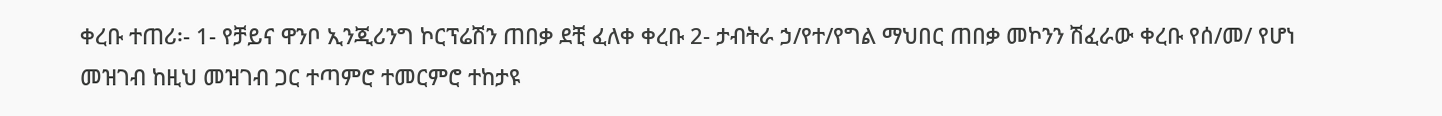ቀረቡ ተጠሪ፡- 1- የቻይና ዋንቦ ኢንጂሪንግ ኮርፕሬሽን ጠበቃ ደቺ ፈለቀ ቀረቡ 2- ታብትራ ኃ/የተ/የግል ማህበር ጠበቃ መኮንን ሽፈራው ቀረቡ የሰ/መ/ የሆነ መዝገብ ከዚህ መዝገብ ጋር ተጣምሮ ተመርምሮ ተከታዩ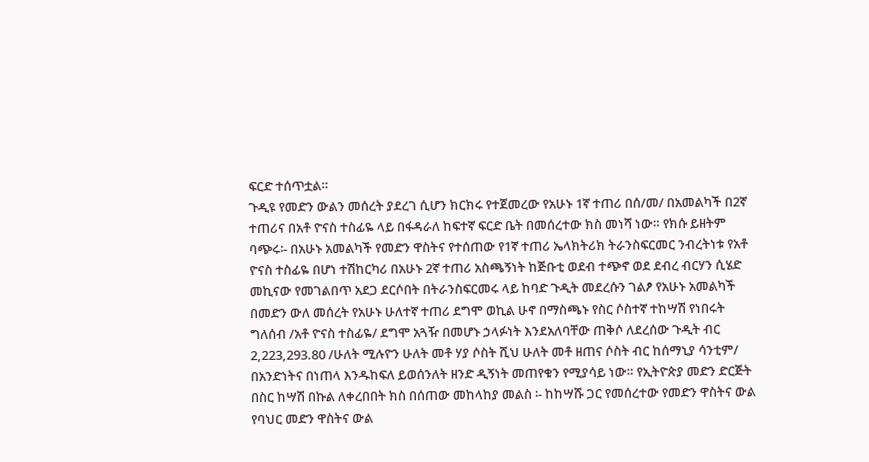ፍርድ ተሰጥቷል።
ጉዲዩ የመድን ውልን መሰረት ያደረገ ሲሆን ክርክሩ የተጀመረው የአሁኑ 1ኛ ተጠሪ በሰ/መ/ በአመልካች በ2ኛ ተጠሪና በአቶ ዮናስ ተስፊዬ ላይ በፋዳራለ ከፍተኛ ፍርድ ቤት በመሰረተው ክስ መነሻ ነው። የክሱ ይዘትም ባጭሩ፡- በአሁኑ አመልካች የመድን ዋስትና የተሰጠው የ1ኛ ተጠሪ ኤላክትሪክ ትራንስፍርመር ንብረትነቱ የአቶ ዮናስ ተስፊዬ በሆነ ተሽከርካሪ በአሁኑ 2ኛ ተጠሪ አስጫኝነት ከጅቡቲ ወደብ ተጭኖ ወደ ደብረ ብርሃን ሲሄድ መኪናው የመገልበጥ አደጋ ደርሶበት በትራንስፍርመሩ ላይ ከባድ ጉዲት መደረሱን ገልፆ የአሁኑ አመልካች በመድን ውለ መሰረት የአሁኑ ሁለተኛ ተጠሪ ደግሞ ወኪል ሁኖ በማስጫኑ የስር ሶስተኛ ተከሣሽ የነበሩት ግለሰብ /አቶ ዮናስ ተስፊዬ/ ደግሞ አጓዥ በመሆኑ ኃላፉነት እንደአለባቸው ጠቅሶ ለደረሰው ጉዲት ብር 2,223,293.80 /ሁለት ሚሉዮን ሁለት መቶ ሃያ ሶስት ሺህ ሁለት መቶ ዘጠና ሶስት ብር ከሰማኒያ ሳንቲም/ በአንድነትና በነጠላ እንዱከፍለ ይወሰንለት ዘንድ ዲኝነት መጠየቁን የሚያሳይ ነው። የኢትዮጵያ መድን ድርጅት በስር ከሣሽ በኩል ለቀረበበት ክስ በሰጠው መከላከያ መልስ ፡- ከከሣሹ ጋር የመሰረተው የመድን ዋስትና ውል የባህር መድን ዋስትና ውል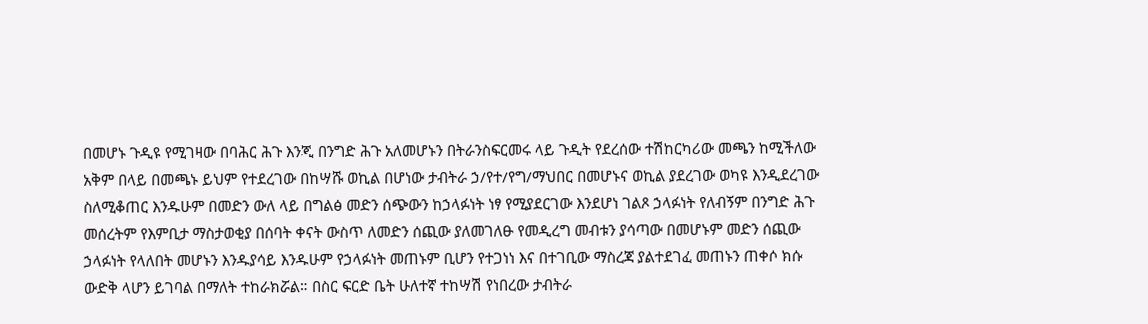በመሆኑ ጉዲዩ የሚገዛው በባሕር ሕጉ እንጂ በንግድ ሕጉ አለመሆኑን በትራንስፍርመሩ ላይ ጉዲት የደረሰው ተሽከርካሪው መጫን ከሚችለው አቅም በላይ በመጫኑ ይህም የተደረገው በከሣሹ ወኪል በሆነው ታብትራ ኃ/የተ/የግ/ማህበር በመሆኑና ወኪል ያደረገው ወካዩ እንዲደረገው ስለሚቆጠር እንዱሁም በመድን ውለ ላይ በግልፅ መድን ሰጭውን ከኃላፉነት ነፃ የሚያደርገው እንደሆነ ገልጾ ኃላፉነት የለብኝም በንግድ ሕጉ መሰረትም የእምቢታ ማስታወቂያ በሰባት ቀናት ውስጥ ለመድን ሰጪው ያለመገለፁ የመዲረግ መብቱን ያሳጣው በመሆኑም መድን ሰጪው ኃላፉነት የላለበት መሆኑን እንዱያሳይ እንዱሁም የኃላፉነት መጠኑም ቢሆን የተጋነነ እና በተገቢው ማስረጃ ያልተደገፈ መጠኑን ጠቀሶ ክሱ ውድቅ ላሆን ይገባል በማለት ተከራክሯል። በስር ፍርድ ቤት ሁለተኛ ተከሣሽ የነበረው ታብትራ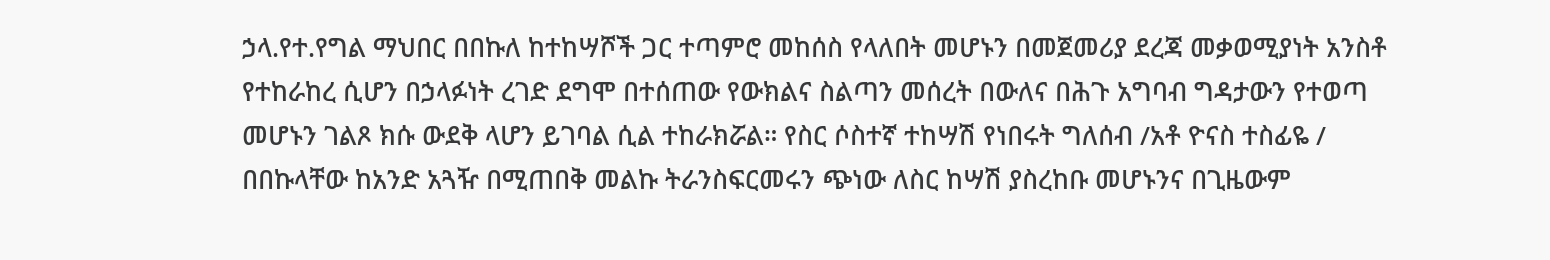ኃላ.የተ.የግል ማህበር በበኩለ ከተከሣሾች ጋር ተጣምሮ መከሰስ የላለበት መሆኑን በመጀመሪያ ደረጃ መቃወሚያነት አንስቶ የተከራከረ ሲሆን በኃላፉነት ረገድ ደግሞ በተሰጠው የውክልና ስልጣን መሰረት በውለና በሕጉ አግባብ ግዳታውን የተወጣ መሆኑን ገልጾ ክሱ ውደቅ ላሆን ይገባል ሲል ተከራክሯል። የስር ሶስተኛ ተከሣሽ የነበሩት ግለሰብ /አቶ ዮናስ ተስፊዬ / በበኩላቸው ከአንድ አጓዥ በሚጠበቅ መልኩ ትራንስፍርመሩን ጭነው ለስር ከሣሽ ያስረከቡ መሆኑንና በጊዜውም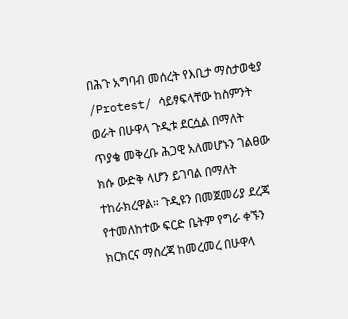በሕጉ አግባብ መሰረት የእቢታ ማስታወቂያ /Protest/ ሳይፃፍላቸው ከስምንት ወራት በሁዋላ ጉዲቱ ደርሷል በማለት ጥያቄ መቅረቡ ሕጋዊ አለመሆኑን ገልፀው ክሱ ውድቅ ላሆን ይገባል በማለት ተከራክረዋል። ጉዲዩን በመጀመሪያ ደረጃ የተመለከተው ፍርድ ቤትም የግራ ቀኙን ክርክርና ማስረጃ ከመረመረ በሁዋላ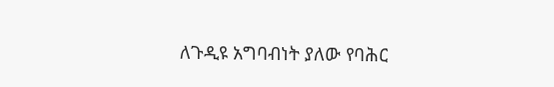ለጉዲዩ አግባብነት ያለው የባሕር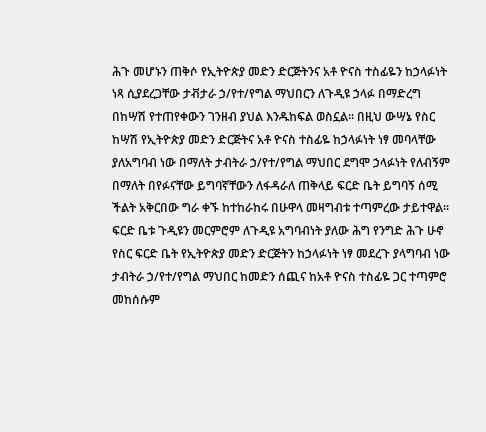ሕጉ መሆኑን ጠቅሶ የኢትዮጵያ መድን ድርጅትንና አቶ ዮናስ ተስፊዬን ከኃላፉነት ነጻ ሲያደረጋቸው ታቭታራ ኃ/የተ/የግል ማህበርን ለጉዲዩ ኃላፉ በማድረግ በከሣሽ የተጠየቀውን ገንዘብ ያህል እንዱከፍል ወስኗል። በዚህ ውሣኔ የስር ከሣሽ የኢትዮጵያ መድን ድርጅትና አቶ ዮናስ ተስፊዬ ከኃላፉነት ነፃ መባላቸው ያለአግባብ ነው በማለት ታብትራ ኃ/የተ/የግል ማህበር ደግሞ ኃላፉነት የለብኝም በማለት በየፉናቸው ይግባኛቸውን ለፋዳራለ ጠቅላይ ፍርድ ቤት ይግባኝ ሰሚ ችልት አቅርበው ግራ ቀኙ ከተከራከሩ በሁዋላ መዛግብቱ ተጣምረው ታይተዋል። ፍርድ ቤቱ ጉዲዩን መርምሮም ለጉዲዩ አግባብነት ያለው ሕግ የንግድ ሕጉ ሁኖ የስር ፍርድ ቤት የኢትዮጵያ መድን ድርጅትን ከኃላፉነት ነፃ መደረጉ ያላግባብ ነው ታብትራ ኃ/የተ/የግል ማህበር ከመድን ሰጪና ከአቶ ዮናስ ተስፊዬ ጋር ተጣምሮ መከሰሱም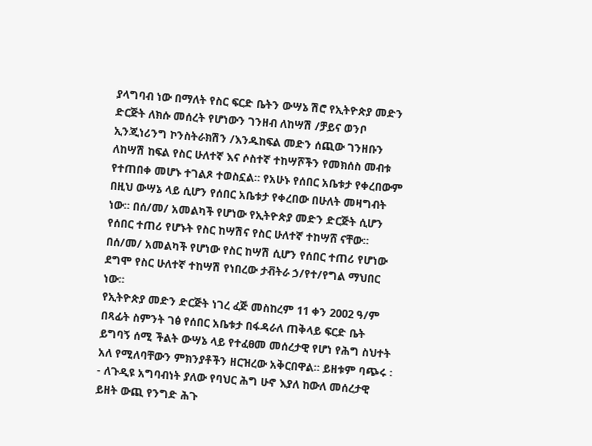ያላግባብ ነው በማለት የስር ፍርድ ቤትን ውሣኔ ሽሮ የኢትዮጵያ መድን ድርጅት ለክሱ መሰረት የሆነውን ገንዘብ ለከሣሽ /ቻይና ወንቦ ኢንጂነሪንግ ኮንስትራክሽን /እንዱከፍል መድን ሰጪው ገንዘቡን ለከሣሽ ከፍል የስር ሁለተኛ እና ሶስተኛ ተከሣሾችን የመክሰስ መብቱ የተጠበቀ መሆኑ ተገልጾ ተወስኗል። የአሁኑ የሰበር አቤቱታ የቀረበውም በዚህ ውሣኔ ላይ ሲሆን የሰበር አቤቱታ የቀረበው በሁለት መዛግብት ነው። በሰ/መ/ አመልካች የሆነው የኢትዮጵያ መድን ድርጅት ሲሆን የሰበር ተጠሪ የሆኑት የስር ከሣሽና የስር ሁለተኛ ተከሣሸ ናቸው። በሰ/መ/ አመልካች የሆነው የስር ከሣሽ ሲሆን የሰበር ተጠሪ የሆነው ደግሞ የስር ሁለተኛ ተከሣሽ የነበረው ታቭትራ ኃ/የተ/የግል ማህበር ነው።
የኢትዮጵያ መድን ድርጅት ነገረ ፈጅ መስከረም 11 ቀን 2ዐዐ2 ዓ/ም በጻፊት ስምንት ገፅ የሰበር አቤቱታ በፋዳራለ ጠቅላይ ፍርድ ቤት ይግባኝ ሰሚ ችልት ውሣኔ ላይ የተፈፀመ መሰረታዊ የሆነ የሕግ ስህተት አለ የሚለባቸውን ምክንያቶችን ዘርዝረው አቅርበዋል። ይዘቱም ባጭሩ ፡- ለጉዲዩ አግባብነት ያለው የባህር ሕግ ሁኖ እያለ ከውለ መሰረታዊ ይዘት ውጪ የንግድ ሕጉ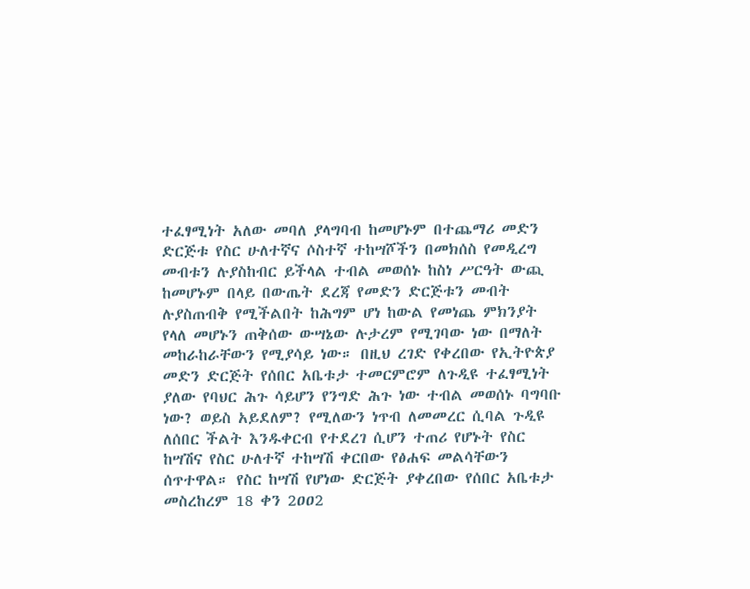ተፈፃሚነት አለው መባለ ያላግባብ ከመሆኑም በተጨማሪ መድን ድርጅቱ የስር ሁለተኛና ሶስተኛ ተከሣሾችን በመክሰስ የመዲረግ መብቱን ሉያስከብር ይችላል ተብል መወሰኑ ከስነ ሥርዓት ውጪ ከመሆኑም በላይ በውጤት ደረጃ የመድን ድርጅቱን መብት ሉያስጠብቅ የሚችልበት ከሕግም ሆነ ከውል የመነጨ ምክንያት የላለ መሆኑን ጠቅሰው ውሣኔው ሉታረም የሚገባው ነው በማለት መከራከራቸውን የሚያሳይ ነው። በዚህ ረገድ የቀረበው የኢትዮጵያ መድን ድርጅት የሰበር አቤቱታ ተመርምሮም ለጉዲዩ ተፈፃሚነት ያለው የባህር ሕጉ ሳይሆን የንግድ ሕጉ ነው ተብል መወሰኑ ባግባቡ ነው? ወይስ አይደለም? የሚለውን ነጥብ ለመመረር ሲባል ጉዲዩ ለሰበር ችልት እንዱቀርብ የተደረገ ሲሆን ተጠሪ የሆኑት የስር ከሣሽና የስር ሁለተኛ ተከሣሽ ቀርበው የፅሐፍ መልሳቸውን ሰጥተዋል። የስር ከሣሽ የሆነው ድርጅት ያቀረበው የሰበር አቤቱታ መስረከረም 18 ቀን 2ዐዐ2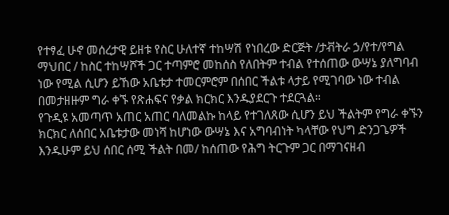የተፃፈ ሁኖ መሰረታዊ ይዘቱ የስር ሁለተኛ ተከሣሽ የነበረው ድርጅት /ታቭትራ ኃ/የተ/የግል ማህበር / ከስር ተከሣሾች ጋር ተጣምሮ መከሰስ የለበትም ተብል የተሰጠው ውሣኔ ያለግባብ ነው የሚል ሲሆን ይኸው አቤቱታ ተመርምሮም በሰበር ችልቱ ላታይ የሚገባው ነው ተብል በመታዘዙም ግራ ቀኙ የጽሐፍና የቃል ክርክር እንዱያደርጉ ተደርጓል።
የጉዲዩ አመጣጥ አጠር አጠር ባለመልኩ ከላይ የተገለጸው ሲሆን ይህ ችልትም የግራ ቀኙን ክርክር ለሰበር አቤቱታው መነሻ ከሆነው ውሣኔ እና አግባብነት ካላቸው የህግ ድንጋጌዎች እንዱሁም ይህ ሰበር ሰሚ ችልት በመ/ ከሰጠው የሕግ ትርጉም ጋር በማገናዘብ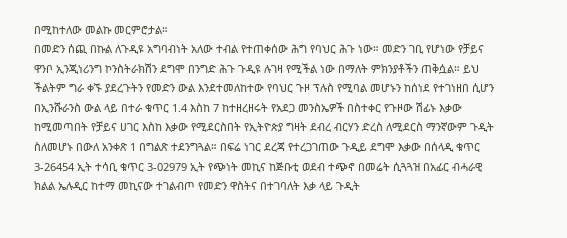በሚከተለው መልኩ መርምሮታል።
በመድን ሰጪ በኩል ለጉዲዩ አግባብነት አለው ተብል የተጠቀሰው ሕግ የባህር ሕጉ ነው። መድን ገቢ የሆነው የቻይና ዋንቦ ኢንጂነሪንግ ኮንስትራክሽን ደግሞ በንግድ ሕጉ ጉዲዩ ሉገዛ የሚችል ነው በማለት ምክንያቶችን ጠቅሷል። ይህ ችልትም ግራ ቀኙ ያደረጉትን የመድን ውል እንደተመለከተው የባህር ጉዞ ፕሉስ የሚባል መሆኑን ከሰነደ የተገነዘበ ሲሆን በኢንሹራንስ ውል ላይ በተራ ቁጥር 1.4 እስከ 7 ከተዘረዘሩት የአደጋ መንስኤዎች በስተቀር የጉዞው ሽፊኑ እቃው ከሚመጣበት የቻይና ሀገር እስከ እቃው የሚደርስበት የኢትዮጵያ ግዛት ደብረ ብርሃን ድረስ ለሚደርስ ማንኛውም ጉዲት ስለመሆኑ በውለ አንቀጽ 1 በግልጽ ተደንግጓል። በፍሬ ነገር ደረጃ የተረጋገጠው ጉዲይ ደግሞ እቃው በሰላዲ ቁጥር 3-26454 ኢት ተሳቢ ቁጥር 3-02979 ኢት የጭነት መኪና ከጅቡቲ ወደብ ተጭኖ በመሬት ሲጓጓዝ በአፊር ብሓራዊ ክልል ኤሉዲር ከተማ መኪናው ተገልብጦ የመድን ዋስትና በተገባለት እቃ ላይ ጉዲት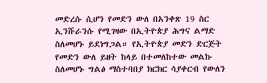መድረሱ ሲሆን የመድን ውለ በአንቀጽ 19 ስር ኢንሹራንሱ የሚገዛው በኢትዮጵያ ሕግና ልማድ ስለመሆኑ ይደነግጋል። የኢትዮጵያ መድን ድርጅት የመድን ውለ ይዘት ከላይ በተመለከተው መልኩ ስለመሆኑ ግልፅ ማስተባበያ ክርክር ሳያቀርብ የውለን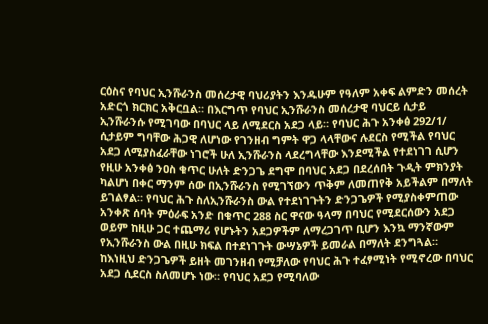ርዕስና የባህር ኢንሹራንስ መሰረታዊ ባህሪያትን እንዱሁም የዓለም አቀፍ ልምድን መሰረት አድርጎ ክርክር አቅርቧል። በእርግጥ የባህር ኢንሹራንስ መሰረታዊ ባህርይ ሲታይ ኢንሹራንሱ የሚገባው በባህር ላይ ለሚደርስ አደጋ ላይ። የባህር ሕጉ አንቀፅ 292/1/ ሲታይም ግባቸው ሕጋዊ ለሆነው የገንዘብ ግምት ዋጋ ላላቸውና ሉደርስ የሚችል የባህር አደጋ ለሚያስፈራቸው ነገሮች ሁለ ኢንሹራንስ ላደረግላቸው እንደሚችል የተደነገገ ሲሆን የዚሁ አንቀፅ ንዐስ ቁጥር ሁለት ድንጋጌ ደግሞ በባህር አደጋ በደረሰበት ጉዲት ምክንያት ካልሆነ በቀር ማንም ሰው በኢንሹራንስ የሚገኘውን ጥቅም ለመጠየቅ አይችልም በማለት ይገልፃል። የባህር ሕጉ ስለኢንሹራንስ ውል የተደነገጉትን ድንጋጌዎች የሚያስቀምጠው አንቀጽ ሰባት ምዕራፍ አንድ በቁጥር 288 ስር ዋናው ዓላማ በባህር የሚደርሰውን አደጋ ወይም ከዚሁ ጋር ተጨማሪ የሆኑትን አደጋዎችም ለማረጋገጥ ቢሆን እንኳ ማንኛውም የኢንሹራንስ ውል በዚሁ ክፍል በተደነገጉት ውሣኔዎች ይመራል በማለት ደንግጓል።
ከእነዚህ ድንጋጌዎች ይዘት መገንዘብ የሚቻለው የባህር ሕጉ ተፈፃሚነት የሚኖረው በባህር አደጋ ሲደርስ ስለመሆኑ ነው። የባህር አደጋ የሚባለው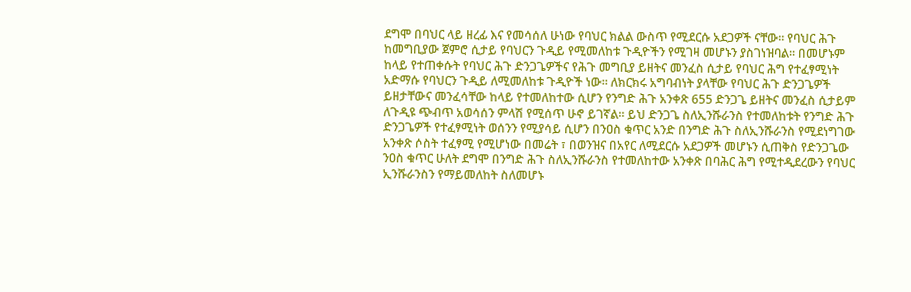ደግሞ በባህር ላይ ዘረፊ እና የመሳሰለ ሁነው የባህር ክልል ውስጥ የሚደርሱ አደጋዎች ናቸው። የባህር ሕጉ ከመግቢያው ጀምሮ ሲታይ የባህርን ጉዲይ የሚመለከቱ ጉዲዮችን የሚገዛ መሆኑን ያስገነዝባል። በመሆኑም ከላይ የተጠቀሱት የባህር ሕጉ ድንጋጌዎችና የሕጉ መግቢያ ይዘትና መንፈስ ሲታይ የባህር ሕግ የተፈፃሚነት አድማሱ የባህርን ጉዲይ ለሚመለከቱ ጉዲዮች ነው። ለክርክሩ አግባብነት ያላቸው የባህር ሕጉ ድንጋጌዎች ይዘታቸውና መንፈሳቸው ከላይ የተመለከተው ሲሆን የንግድ ሕጉ አንቀጽ 655 ድንጋጌ ይዘትና መንፈስ ሲታይም ለጉዲዩ ጭብጥ አወሳሰን ምላሽ የሚሰጥ ሁኖ ይገኛል። ይህ ድንጋጌ ስለኢንሹራንስ የተመለከቱት የንግድ ሕጉ ድንጋጌዎች የተፈፃሚነት ወሰንን የሚያሳይ ሲሆን በንዐስ ቁጥር አንድ በንግድ ሕጉ ስለኢንሹራንስ የሚደነግገው አንቀጽ ሶስት ተፈፃሚ የሚሆነው በመሬት ፣ በወንዝና በአየር ለሚደርሱ አደጋዎች መሆኑን ሲጠቅስ የድንጋጌው ንዐስ ቁጥር ሁለት ደግሞ በንግድ ሕጉ ስለኢንሹራንስ የተመለከተው አንቀጽ በባሕር ሕግ የሚተዲደረውን የባህር ኢንሹራንስን የማይመለከት ስለመሆኑ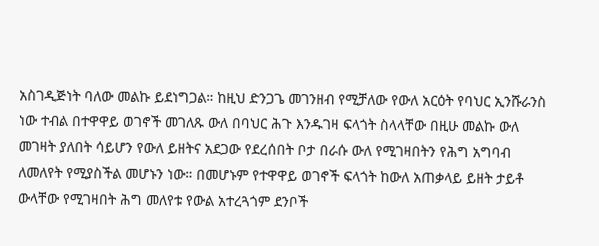አስገዲጅነት ባለው መልኩ ይደነግጋል። ከዚህ ድንጋጌ መገንዘብ የሚቻለው የውለ አርዕት የባህር ኢንሹራንስ ነው ተብል በተዋዋይ ወገኖች መገለጹ ውለ በባህር ሕጉ እንዱገዛ ፍላጎት ስላላቸው በዚሁ መልኩ ውለ መገዛት ያለበት ሳይሆን የውለ ይዘትና አደጋው የደረሰበት ቦታ በራሱ ውለ የሚገዛበትን የሕግ አግባብ ለመለየት የሚያስችል መሆኑን ነው። በመሆኑም የተዋዋይ ወገኖች ፍላጎት ከውለ አጠቃላይ ይዘት ታይቶ ውላቸው የሚገዛበት ሕግ መለየቱ የውል አተረጓጎም ደንቦች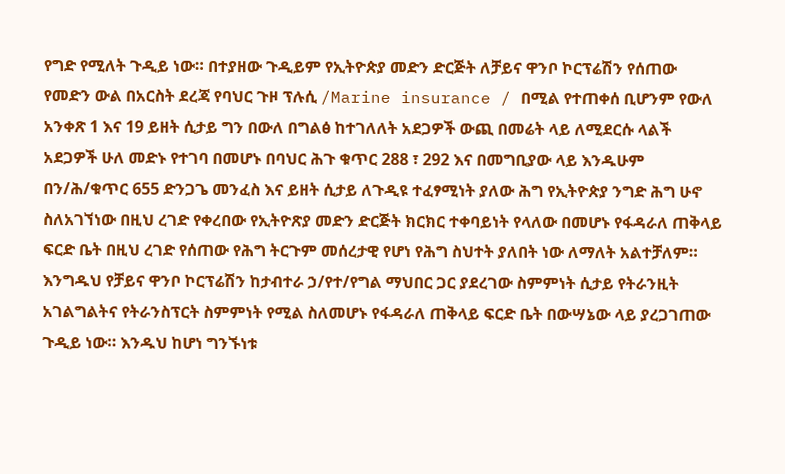የግድ የሚለት ጉዲይ ነው። በተያዘው ጉዲይም የኢትዮጵያ መድን ድርጅት ለቻይና ዋንቦ ኮርፕሬሽን የሰጠው የመድን ውል በአርስት ደረጃ የባህር ጉዞ ፕሉሲ /Marine insurance / በሚል የተጠቀሰ ቢሆንም የውለ አንቀጽ 1 እና 19 ይዘት ሲታይ ግን በውለ በግልፅ ከተገለለት አደጋዎች ውጪ በመሬት ላይ ለሚደርሱ ላልች አደጋዎች ሁለ መድኑ የተገባ በመሆኑ በባህር ሕጉ ቁጥር 288 ፣ 292 እና በመግቢያው ላይ እንዱሁም በን/ሕ/ቁጥር 655 ድንጋጌ መንፈስ እና ይዘት ሲታይ ለጉዲዩ ተፈፃሚነት ያለው ሕግ የኢትዮጵያ ንግድ ሕግ ሁኖ ስለአገኘነው በዚህ ረገድ የቀረበው የኢትዮጽያ መድን ድርጅት ክርክር ተቀባይነት የላለው በመሆኑ የፋዳራለ ጠቅላይ ፍርድ ቤት በዚህ ረገድ የሰጠው የሕግ ትርጉም መሰረታዊ የሆነ የሕግ ስህተት ያለበት ነው ለማለት አልተቻለም።
እንግዱህ የቻይና ዋንቦ ኮርፕሬሽን ከታብተራ ኃ/የተ/የግል ማህበር ጋር ያደረገው ስምምነት ሲታይ የትራንዚት አገልግልትና የትራንስፕርት ስምምነት የሚል ስለመሆኑ የፋዳራለ ጠቅላይ ፍርድ ቤት በውሣኔው ላይ ያረጋገጠው ጉዲይ ነው። እንዱህ ከሆነ ግንኙነቱ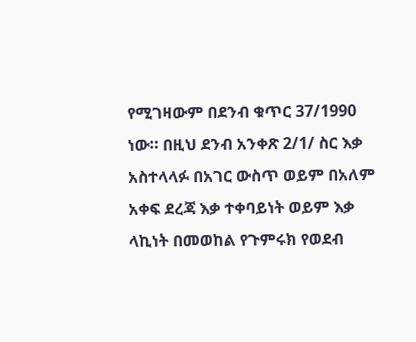የሚገዛውም በደንብ ቁጥር 37/1990 ነው። በዚህ ደንብ አንቀጽ 2/1/ ስር እቃ አስተላላፉ በአገር ውስጥ ወይም በአለም አቀፍ ደረጃ እቃ ተቀባይነት ወይም እቃ ላኪነት በመወከል የጉምሩክ የወደብ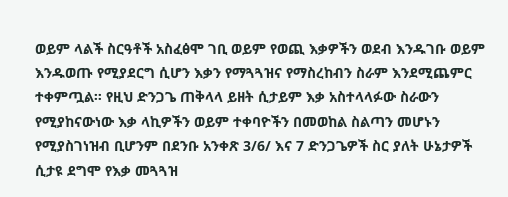ወይም ላልች ስርዓቶች አስፈፅሞ ገቢ ወይም የወጪ እቃዎችን ወደብ እንዱገቡ ወይም እንዱወጡ የሚያደርግ ሲሆን እቃን የማጓጓዝና የማስረከብን ስራም እንደሚጨምር ተቀምጧል። የዚህ ድንጋጌ ጠቅላላ ይዘት ሲታይም እቃ አስተላላፉው ስራውን የሚያከናውነው እቃ ላኪዎችን ወይም ተቀባዮችን በመወከል ስልጣን መሆኑን የሚያስገነዝብ ቢሆንም በደንቡ አንቀጽ 3/6/ እና 7 ድንጋጌዎች ስር ያለት ሁኔታዎች ሲታዩ ደግሞ የእቃ መጓጓዝ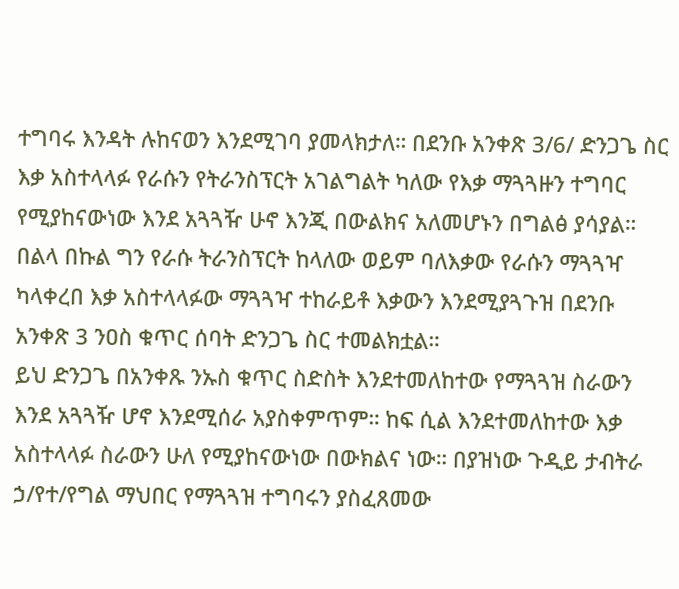ተግባሩ እንዳት ሉከናወን እንደሚገባ ያመላክታለ። በደንቡ አንቀጽ 3/6/ ድንጋጌ ስር እቃ አስተላላፉ የራሱን የትራንስፕርት አገልግልት ካለው የእቃ ማጓጓዙን ተግባር የሚያከናውነው እንደ አጓጓዥ ሁኖ እንጂ በውልክና አለመሆኑን በግልፅ ያሳያል። በልላ በኩል ግን የራሱ ትራንስፕርት ከላለው ወይም ባለእቃው የራሱን ማጓጓዣ ካላቀረበ እቃ አስተላላፉው ማጓጓዣ ተከራይቶ እቃውን እንደሚያጓጉዝ በደንቡ አንቀጽ 3 ንዐስ ቁጥር ሰባት ድንጋጌ ስር ተመልክቷል።
ይህ ድንጋጌ በአንቀጹ ንኡስ ቁጥር ስድስት እንደተመለከተው የማጓጓዝ ስራውን እንደ አጓጓዥ ሆኖ እንደሚሰራ አያስቀምጥም። ከፍ ሲል እንደተመለከተው እቃ አስተላላፉ ስራውን ሁለ የሚያከናውነው በውክልና ነው። በያዝነው ጉዲይ ታብትራ ኃ/የተ/የግል ማህበር የማጓጓዝ ተግባሩን ያስፈጸመው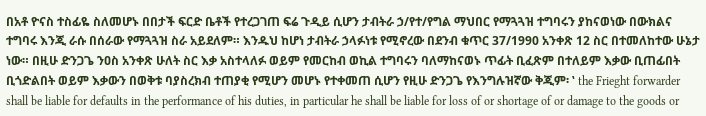በአቶ ዮናስ ተስፊዬ ስለመሆኑ በበታች ፍርድ ቤቶች የተረጋገጠ ፍሬ ጉዲይ ሲሆን ታብትራ ኃ/የተ/የግል ማህበር የማጓጓዝ ተግባሩን ያከናወነው በውክልና ተግባሩ እንጂ ራሱ በሰራው የማጓጓዝ ስራ አይደለም። እንዱህ ከሆነ ታብትራ ኃላፉነቱ የሚኖረው በደንብ ቁጥር 37/1990 አንቀጽ 12 ስር በተመለከተው ሁኔታ ነው። በዚሁ ድንጋጌ ንዐስ አንቀጽ ሁለት ስር እቃ አስተላለፉ ወይም የመርከብ ወኪል ተግባሩን ባለማከናወኑ ጥፊት ቢፈጽም በተለይም እቃው ቢጠፊበት ቢጎድልበት ወይም እቃውን በወቅቱ ባያስረክብ ተጠያቂ የሚሆን መሆኑ የተቀመጠ ሲሆን የዚሁ ድንጋጌ የእንግሉዝኛው ቅጂም፡ ‛ the Frieght forwarder shall be liable for defaults in the performance of his duties, in particular he shall be liable for loss of or shortage of or damage to the goods or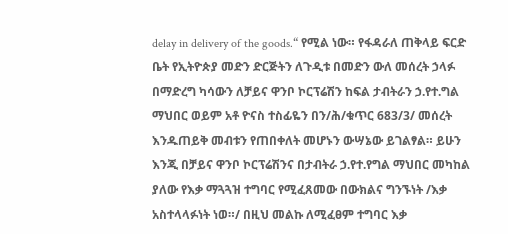delay in delivery of the goods.“ የሚል ነው። የፋዳራለ ጠቅላይ ፍርድ ቤት የኢትዮጵያ መድን ድርጅትን ለጉዲቱ በመድን ውለ መሰረት ኃላፉ በማድረግ ካሳውን ለቻይና ዋንቦ ኮርፕሬሽን ከፍል ታብትራን ኃ.የተ.ግል ማህበር ወይም አቶ ዮናስ ተስፊዬን በን/ሕ/ቁጥር 683/3/ መሰረት እንዱጠይቅ መብቱን የጠበቀለት መሆኑን ውሣኔው ይገልፃል። ይሁን እንጂ በቻይና ዋንቦ ኮርፕሬሽንና በታብትራ ኃ.የተ.የግል ማህበር መካከል ያለው የእቃ ማጓጓዝ ተግባር የሚፈጸመው በውክልና ግንኙነት /እቃ አስተላላፉነት ነወ።/ በዚህ መልኩ ለሚፈፀም ተግባር እቃ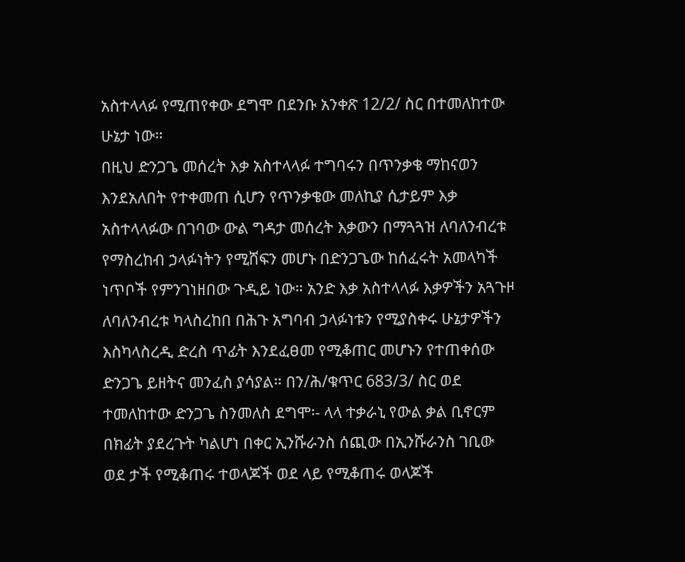አስተላላፉ የሚጠየቀው ደግሞ በደንቡ አንቀጽ 12/2/ ስር በተመለከተው ሁኔታ ነው።
በዚህ ድንጋጌ መሰረት እቃ አስተላላፉ ተግባሩን በጥንቃቄ ማከናወን እንደአለበት የተቀመጠ ሲሆን የጥንቃቄው መለኪያ ሲታይም እቃ አስተላላፉው በገባው ውል ግዳታ መሰረት እቃውን በማጓጓዝ ለባለንብረቱ የማስረከብ ኃላፉነትን የሚሸፍን መሆኑ በድንጋጌው ከሰፈሩት አመላካች ነጥቦች የምንገነዘበው ጉዲይ ነው። አንድ እቃ አስተላላፉ እቃዎችን አጓጉዞ ለባለንብረቱ ካላስረከበ በሕጉ አግባብ ኃላፉነቱን የሚያስቀሩ ሁኔታዎችን እስካላስረዲ ድረስ ጥፊት እንደፈፀመ የሚቆጠር መሆኑን የተጠቀሰው ድንጋጌ ይዘትና መንፈስ ያሳያል። በን/ሕ/ቁጥር 683/3/ ስር ወደ ተመለከተው ድንጋጌ ስንመለስ ደግሞ፡- ላላ ተቃራኒ የውል ቃል ቢኖርም በክፊት ያደረጉት ካልሆነ በቀር ኢንሹራንስ ሰጪው በኢንሹራንስ ገቢው ወደ ታች የሚቆጠሩ ተወላጆች ወደ ላይ የሚቆጠሩ ወላጆች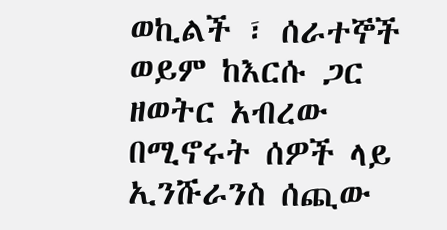ወኪልች ፣ ሰራተኞች ወይም ከእርሱ ጋር ዘወትር አብረው በሚኖሩት ሰዎች ላይ ኢንሹራንስ ሰጪው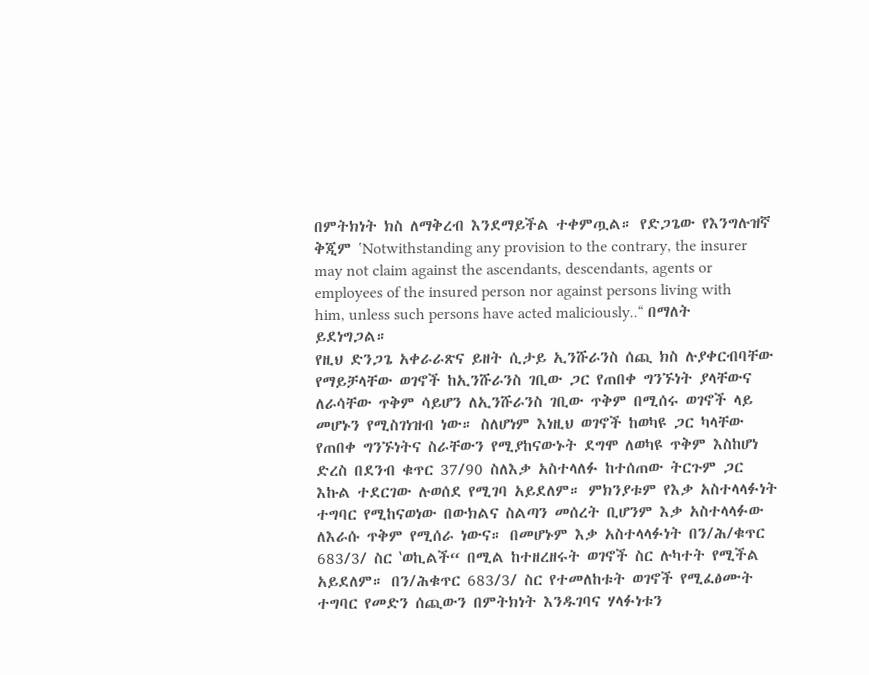በምትክነት ክስ ለማቅረብ እንደማይችል ተቀምጧል። የድጋጌው የእንግሉዝኛ ቅጂም ‛Notwithstanding any provision to the contrary, the insurer may not claim against the ascendants, descendants, agents or employees of the insured person nor against persons living with him, unless such persons have acted maliciously..“ በማለት ይደነግጋል።
የዚህ ድንጋጌ አቀራራጽና ይዘት ሲታይ ኢንሹራንስ ሰጪ ክስ ሉያቀርብባቸው የማይቻላቸው ወገኖች ከኢንሹራንስ ገቢው ጋር የጠበቀ ግንኙነት ያላቸውና ለራሳቸው ጥቅም ሳይሆን ለኢንሹራንስ ገቢው ጥቅም በሚሰሩ ወገኖች ላይ መሆኑን የሚስገነዝብ ነው። ስለሆነም እነዚህ ወገኖች ከወካዩ ጋር ካላቸው የጠበቀ ግንኙነትና ስራቸውን የሚያከናውኑት ደግሞ ለወካዩ ጥቅም እስከሆነ ድረስ በደንብ ቁጥር 37/90 ስለእቃ አስተላለፉ ከተሰጠው ትርጉም ጋር እኩል ተደርገው ሉወሰደ የሚገባ አይደለም። ምክንያቱም የእቃ አስተላላፉነት ተግባር የሚከናወነው በውክልና ስልጣን መሰረት ቢሆንም እቃ አስተላላፉው ለእራሱ ጥቅም የሚሰራ ነውና። በመሆኑም እቃ አስተላላፉነት በን/ሕ/ቁጥር 683/3/ ስር ‛ወኪልች“ በሚል ከተዘረዘሩት ወገኖች ስር ሉካተት የሚችል አይደለም። በን/ሕቁጥር 683/3/ ስር የተመለከቱት ወገኖች የሚፈፅሙት ተግባር የመድን ሰጪውን በምትክነት እንዱገባና ሃላፉነቱን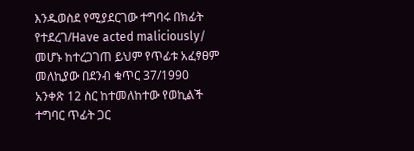እንዱወስደ የሚያደርገው ተግባሩ በክፊት የተደረገ/Have acted maliciously/ መሆኑ ከተረጋገጠ ይህም የጥፊቱ አፈፃፀም መለኪያው በደንብ ቁጥር 37/1990 አንቀጽ 12 ስር ከተመለከተው የወኪልች ተግባር ጥፊት ጋር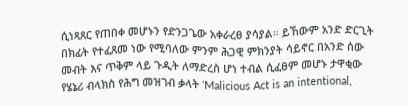ሲነጻጸር የጠበቀ መሆኑን የድንጋጌው አቀራረፀ ያሳያል። ይኸውም አንድ ድርጊት በክፊት የተፈጸመ ነው የሚባለው ምንም ሕጋዊ ምክንያት ሳይኖር በአንድ ሰው መብት እና ጥቅም ላይ ጉዲት ለማድረስ ሆነ ተብል ሲፈፀም መሆኑ ታዋቂው የሄኔሪ ብላክስ የሕግ መዝገብ ቃላት ‛Malicious Act is an intentional,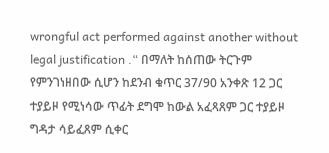wrongful act performed against another without legal justification .“ በማለት ከሰጠው ትርጉም የምንገነዘበው ሲሆን ከደንብ ቁጥር 37/90 አንቀጽ 12 ጋር ተያይዞ የሚነሳው ጥፊት ደግሞ ከውል አፈጻጸም ጋር ተያይዞ ግዳታ ሳይፈጸም ሲቀር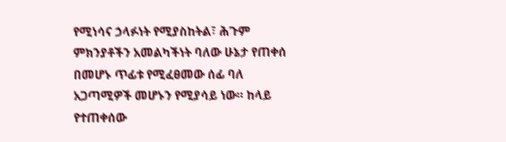የሚነሳና ኃላፉነት የሚያስከትል፣ ሕጉም ምክንያቶችን አመልካችነት ባለው ሁኔታ የጠቀሰ በመሆኑ ጥፊቱ የሚፈፀመው ሰፊ ባለ አጋጣሚዎች መሆኑን የሚያሳይ ነው። ከላይ የተጠቀሰው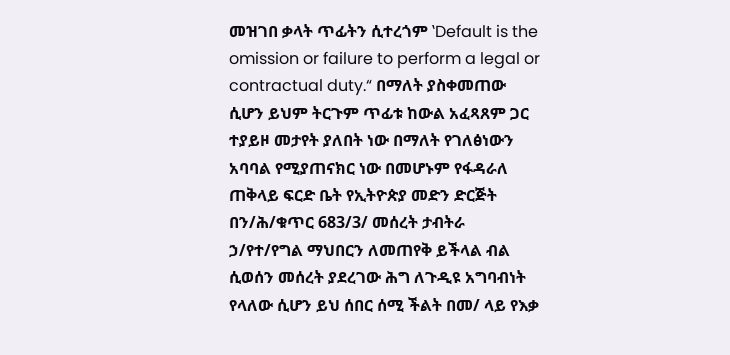መዝገበ ቃላት ጥፊትን ሲተረጎም ‛Default is the omission or failure to perform a legal or contractual duty.“ በማለት ያስቀመጠው ሲሆን ይህም ትርጉም ጥፊቱ ከውል አፈጻጸም ጋር ተያይዞ መታየት ያለበት ነው በማለት የገለፅነውን አባባል የሚያጠናክር ነው በመሆኑም የፋዳራለ ጠቅላይ ፍርድ ቤት የኢትዮጵያ መድን ድርጅት በን/ሕ/ቁጥር 683/3/ መሰረት ታብትራ ኃ/የተ/የግል ማህበርን ለመጠየቅ ይችላል ብል ሲወሰን መሰረት ያደረገው ሕግ ለጉዲዩ አግባብነት የላለው ሲሆን ይህ ሰበር ሰሚ ችልት በመ/ ላይ የእቃ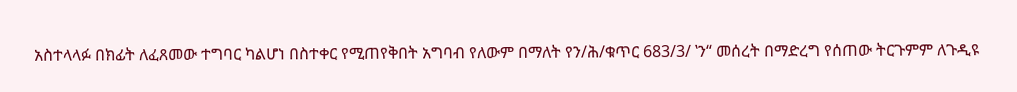አስተላላፉ በክፊት ለፈጸመው ተግባር ካልሆነ በስተቀር የሚጠየቅበት አግባብ የለውም በማለት የን/ሕ/ቁጥር 683/3/ ‛ን“ መሰረት በማድረግ የሰጠው ትርጉምም ለጉዲዩ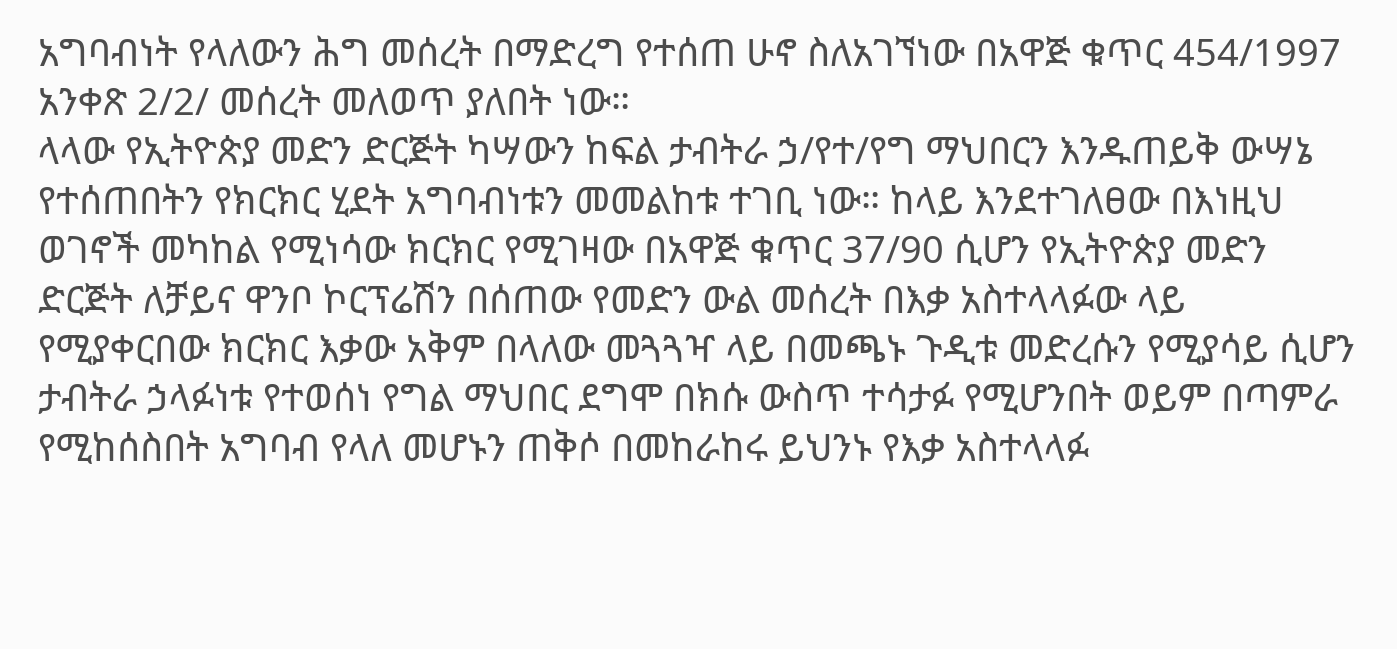አግባብነት የላለውን ሕግ መሰረት በማድረግ የተሰጠ ሁኖ ስለአገኘነው በአዋጅ ቁጥር 454/1997 አንቀጽ 2/2/ መሰረት መለወጥ ያለበት ነው።
ላላው የኢትዮጵያ መድን ድርጅት ካሣውን ከፍል ታብትራ ኃ/የተ/የግ ማህበርን እንዱጠይቅ ውሣኔ የተሰጠበትን የክርክር ሂደት አግባብነቱን መመልከቱ ተገቢ ነው። ከላይ እንደተገለፀው በእነዚህ ወገኖች መካከል የሚነሳው ክርክር የሚገዛው በአዋጅ ቁጥር 37/90 ሲሆን የኢትዮጵያ መድን ድርጅት ለቻይና ዋንቦ ኮርፕሬሽን በሰጠው የመድን ውል መሰረት በእቃ አስተላላፉው ላይ የሚያቀርበው ክርክር እቃው አቅም በላለው መጓጓዣ ላይ በመጫኑ ጉዲቱ መድረሱን የሚያሳይ ሲሆን ታብትራ ኃላፉነቱ የተወሰነ የግል ማህበር ደግሞ በክሱ ውስጥ ተሳታፉ የሚሆንበት ወይም በጣምራ የሚከሰስበት አግባብ የላለ መሆኑን ጠቅሶ በመከራከሩ ይህንኑ የእቃ አስተላላፉ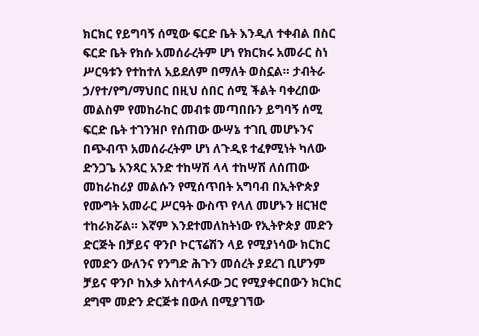ክርክር የይግባኝ ሰሚው ፍርድ ቤት እንዲለ ተቀብል በስር ፍርድ ቤት የክሱ አመሰራረትም ሆነ የክርክሩ አመራር ስነ ሥርዓቱን የተከተለ አይደለም በማለት ወስኗል። ታብትራ ኃ/የተ/የግ/ማህበር በዚህ ሰበር ሰሚ ችልት ባቀረበው መልስም የመከራከር መብቱ መጣበቡን ይግባኝ ሰሚ ፍርድ ቤት ተገንዝቦ የሰጠው ውሣኔ ተገቢ መሆኑንና በጭብጥ አመሰራረትም ሆነ ለጉዲዩ ተፈፃሚነት ካለው ድንጋጌ አንጻር አንድ ተከሣሽ ላላ ተከሣሽ ለሰጠው መከራከሪያ መልሱን የሚሰጥበት አግባብ በኢትዮጵያ የሙግት አመራር ሥርዓት ውስጥ የላለ መሆኑን ዘርዝሮ ተከራክሯል። እኛም እንደተመለከትነው የኢትዮጵያ መድን ድርጅት በቻይና ዋንቦ ኮርፕሬሽን ላይ የሚያነሳው ክርክር የመድን ውለንና የንግድ ሕጉን መሰረት ያደረገ ቢሆንም ቻይና ዋንቦ ከእቃ አስተላላፉው ጋር የሚያቀርበውን ክርክር ደግሞ መድን ድርጅቱ በውለ በሚያገኘው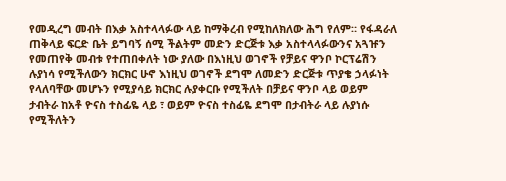የመዲረግ መብት በእቃ አስተላላፉው ላይ ከማቅረብ የሚከለክለው ሕግ የለም። የፋዳራለ ጠቅላይ ፍርድ ቤት ይግባኝ ሰሚ ችልትም መድን ድርጅቱ እቃ አስተላላፉውንና አጓዡን የመጠየቅ መብቱ የተጠበቀለት ነው ያለው በእነዚህ ወገኖች የቻይና ዋንቦ ኮርፕሬሽን ሉያነሳ የሚችለውን ክርክር ሁኖ እነዚህ ወገኖች ደግሞ ለመድን ድርጅቱ ጥያቄ ኃላፉነት የላለባቸው መሆኑን የሚያሳይ ክርክር ሉያቀርቡ የሚችለት በቻይና ዋንቦ ላይ ወይም ታብትራ ከአቶ ዮናስ ተስፊዬ ላይ ፣ ወይም ዮናስ ተስፊዬ ደግሞ በታብትራ ላይ ሉያነሱ የሚችለትን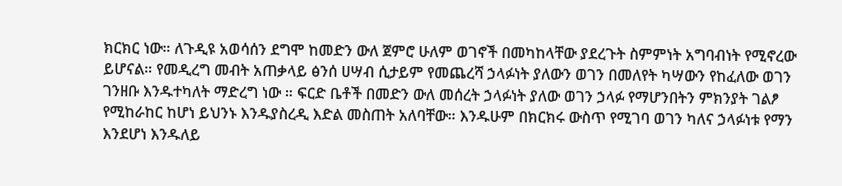ክርክር ነው። ለጉዲዩ አወሳሰን ደግሞ ከመድን ውለ ጀምሮ ሁለም ወገኖች በመካከላቸው ያደረጉት ስምምነት አግባብነት የሚኖረው ይሆናል። የመዲረግ መብት አጠቃላይ ፅንሰ ሀሣብ ሲታይም የመጨረሻ ኃላፉነት ያለውን ወገን በመለየት ካሣውን የከፈለው ወገን ገንዘቡ እንዱተካለት ማድረግ ነው ። ፍርድ ቤቶች በመድን ውለ መሰረት ኃላፉነት ያለው ወገን ኃላፉ የማሆንበትን ምክንያት ገልፆ የሚከራከር ከሆነ ይህንኑ እንዱያስረዲ እድል መስጠት አለባቸው። እንዱሁም በክርክሩ ውስጥ የሚገባ ወገን ካለና ኃላፉነቱ የማን እንደሆነ እንዱለይ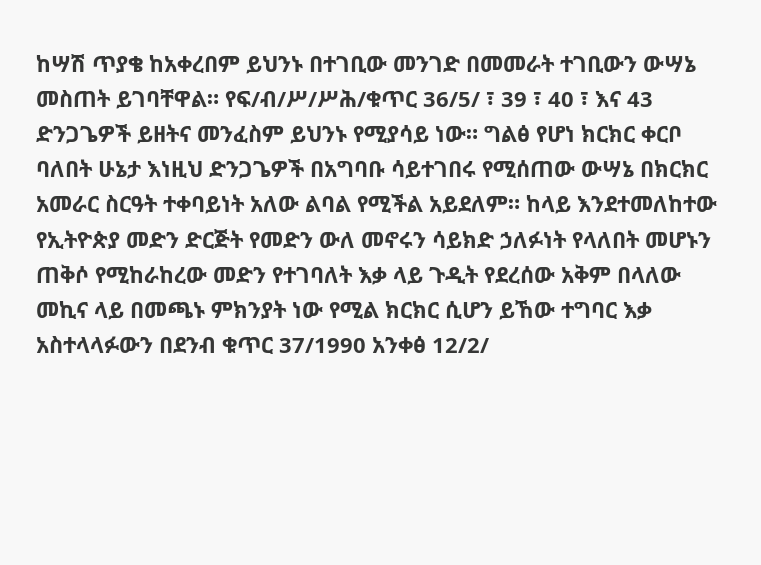ከሣሽ ጥያቄ ከአቀረበም ይህንኑ በተገቢው መንገድ በመመራት ተገቢውን ውሣኔ መስጠት ይገባቸዋል። የፍ/ብ/ሥ/ሥሕ/ቁጥር 36/5/ ፣ 39 ፣ 40 ፣ እና 43 ድንጋጌዎች ይዘትና መንፈስም ይህንኑ የሚያሳይ ነው። ግልፅ የሆነ ክርክር ቀርቦ ባለበት ሁኔታ እነዚህ ድንጋጌዎች በአግባቡ ሳይተገበሩ የሚሰጠው ውሣኔ በክርክር አመራር ስርዓት ተቀባይነት አለው ልባል የሚችል አይደለም። ከላይ እንደተመለከተው የኢትዮጵያ መድን ድርጅት የመድን ውለ መኖሩን ሳይክድ ኃለፉነት የላለበት መሆኑን ጠቅሶ የሚከራከረው መድን የተገባለት እቃ ላይ ጉዲት የደረሰው አቅም በላለው መኪና ላይ በመጫኑ ምክንያት ነው የሚል ክርክር ሲሆን ይኸው ተግባር እቃ አስተላላፉውን በደንብ ቁጥር 37/1990 አንቀፅ 12/2/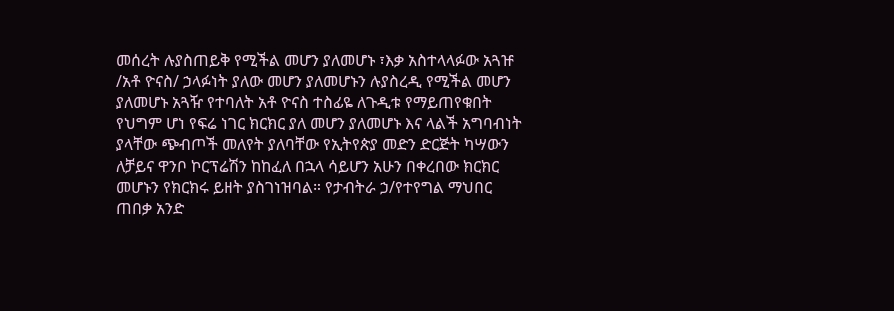መሰረት ሉያስጠይቅ የሚችል መሆን ያለመሆኑ ፣እቃ አስተላላፉው አጓዡ /አቶ ዮናስ/ ኃላፉነት ያለው መሆን ያለመሆኑን ሉያስረዲ የሚችል መሆን ያለመሆኑ አጓዥ የተባለት አቶ ዮናስ ተስፊዬ ለጉዲቱ የማይጠየቁበት የህግም ሆነ የፍሬ ነገር ክርክር ያለ መሆን ያለመሆኑ እና ላልች አግባብነት ያላቸው ጭብጦች መለየት ያለባቸው የኢትየጵያ መድን ድርጅት ካሣውን ለቻይና ዋንቦ ኮርፕሬሽን ከከፈለ በኋላ ሳይሆን አሁን በቀረበው ክርክር መሆኑን የክርክሩ ይዘት ያስገነዝባል። የታብትራ ኃ/የተየግል ማህበር ጠበቃ አንድ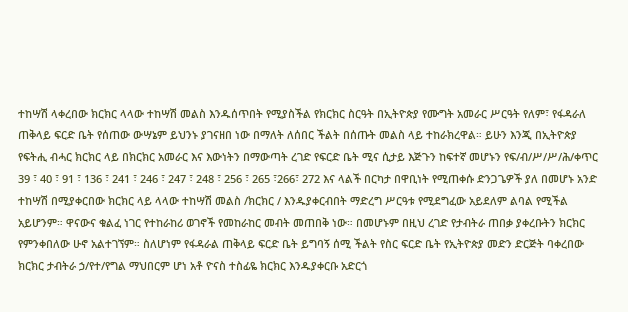ተከሣሽ ላቀረበው ክርክር ላላው ተከሣሽ መልስ እንዱሰጥበት የሚያስችል የክርክር ስርዓት በኢትዮጵያ የሙግት አመራር ሥርዓት የለም፣ የፋዳራለ ጠቅላይ ፍርድ ቤት የሰጠው ውሣኔም ይህንኑ ያገናዘበ ነው በማለት ለሰበር ችልት በሰጡት መልስ ላይ ተከራክረዋል። ይሁን እንጂ በኢትዮጵያ የፍትሒ ብሓር ክርክር ላይ በክርክር አመራር እና እውነትን በማውጣት ረገድ የፍርድ ቤት ሚና ሲታይ እጅጉን ከፍተኛ መሆኑን የፍ/ብ/ሥ/ሥ/ሕ/ቀጥር 39 ፣ 40 ፣ 91 ፣ 136 ፣ 241 ፣ 246 ፣ 247 ፣ 248 ፣ 256 ፣ 265 ፣266፣ 272 እና ላልች በርካታ በዋቢነት የሚጠቀሱ ድንጋጌዎች ያለ በመሆኑ አንድ ተከሣሽ በሚያቀርበው ክርክር ላይ ላላው ተከሣሽ መልስ /ክርክር / እንዱያቀርብበት ማድረግ ሥርዓቱ የሚደግፈው አይደለም ልባል የሚችል አይሆንም። ዋናውና ቁልፈ ነገር የተከራከሪ ወገኖች የመከራከር መብት መጠበቅ ነው። በመሆኑም በዚህ ረገድ የታብትራ ጠበቃ ያቀረቡትን ክርክር የምንቀበለው ሁኖ አልተገኘም። ስለሆነም የፋዳራል ጠቅላይ ፍርድ ቤት ይግባኝ ሰሚ ችልት የስር ፍርድ ቤት የኢትዮጵያ መድን ድርጅት ባቀረበው ክርክር ታብትራ ኃ/የተ/የግል ማህበርም ሆነ አቶ ዮናስ ተስፊዬ ክርክር እንዱያቀርቡ አድርጎ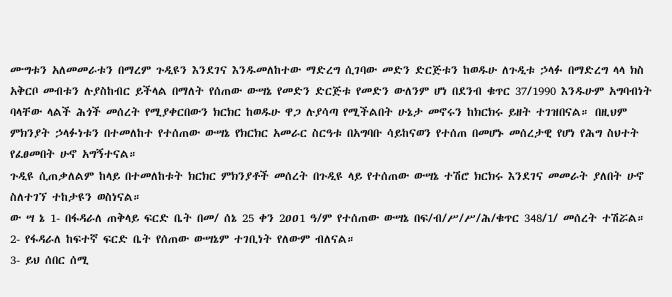ሙግቱን አለመመራቱን በማረም ጉዲዩን እንደገና እንዱመለከተው ማድረግ ሲገባው መድን ድርጅቱን ከወዱሁ ለጉዲቱ ኃላፉ በማድረግ ላላ ክስ አቅርቦ መብቱን ሉያስከብር ይችላል በማለት የሰጠው ውሣኔ የመድን ድርጅቱ የመድን ውለንም ሆነ በደንብ ቁጥር 37/1990 እንዱሁም አግባብነት ባላቸው ላልች ሕጎች መሰረት የሚያቀርበውን ክርክር ከወዱሁ ዋጋ ሉያሳጣ የሚችልበት ሁኔታ መኖሩን ከክርክሩ ይዘት ተገዝበናል። በዚህም ምክንያት ኃላፉነቱን በተመለከተ የተሰጠው ውሣኔ የክርክር አመራር ስርዓቱ በአግባቡ ሳይከናወን የተሰጠ በመሆኑ መሰረታዊ የሆነ የሕግ ስህተት የፈፀመበት ሁኖ አግኝተናል።
ጉዲዩ ሲጠቃለልም ከላይ በተመለከቱት ክርክር ምክንያቶች መሰረት በጉዲዩ ላይ የተሰጠው ውሣኔ ተሽሮ ክርክሩ እንደገና መመራት ያለበት ሁኖ ስለተገኘ ተከታዩን ወስነናል።
ው ሣ ኔ 1- በፋዳራለ ጠቅላይ ፍርድ ቤት በመ/ ሰኔ 25 ቀን 2ዐዐ1 ዓ/ም የተሰጠው ውሣኔ በፍ/ብ/ሥ/ሥ/ሕ/ቁጥር 348/1/ መሰረት ተሽሯል።
2- የፋዳራለ ከፍተኛ ፍርድ ቤት የሰጠው ውሣኔም ተገቢነት የለውም ብለናል።
3- ይህ ሰበር ሰሚ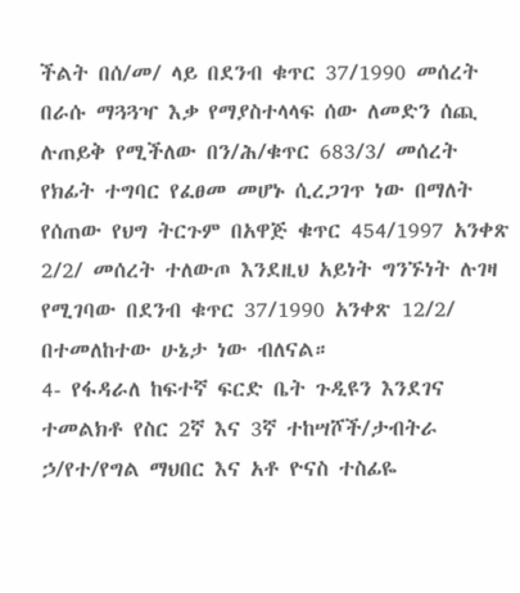ችልት በሰ/መ/ ላይ በደንብ ቁጥር 37/1990 መሰረት በራሱ ማጓጓዣ እቃ የማያስተላላፍ ሰው ለመድን ሰጪ ሉጠይቅ የሚችለው በን/ሕ/ቁጥር 683/3/ መሰረት የክፊት ተግባር የፈፀመ መሆኑ ሲረጋገጥ ነው በማለት የሰጠው የህግ ትርጉም በአዋጅ ቁጥር 454/1997 አንቀጽ 2/2/ መሰረት ተለውጦ እንደዚህ አይነት ግንኙነት ሉገዛ የሚገባው በደንብ ቁጥር 37/1990 አንቀጽ 12/2/ በተመለከተው ሁኔታ ነው ብለናል።
4- የፋዳራለ ከፍተኛ ፍርድ ቤት ጉዲዩን እንደገና ተመልክቶ የስር 2ኛ እና 3ኛ ተከሣሾች/ታብትራ ኃ/የተ/የግል ማህበር እና አቶ ዮናስ ተስፊዬ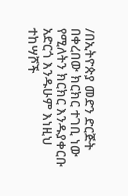/በኢትዮጵያ መድን ድርጅት በቀረበው ክርክር ተገቢ ነው የሚለትን ክርክር እንዱያቀርቡ አድርጎ እንዱሁም እነዚህ ተከሣሾች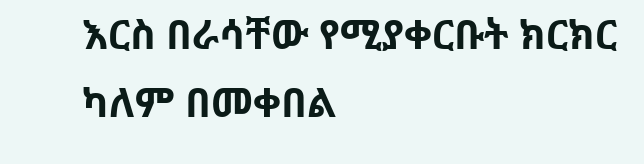እርስ በራሳቸው የሚያቀርቡት ክርክር ካለም በመቀበል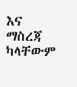እና ማስረጃ ካላቸውም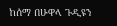ከሰማ በሁዋላ ጉዲዩን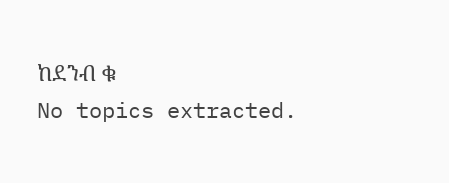ከደንብ ቁ
No topics extracted.